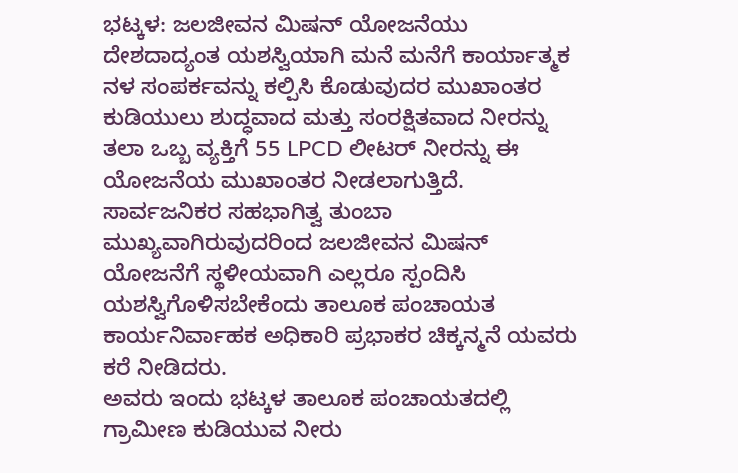ಭಟ್ಕಳ: ಜಲಜೀವನ ಮಿಷನ್ ಯೋಜನೆಯು ದೇಶದಾದ್ಯಂತ ಯಶಸ್ವಿಯಾಗಿ ಮನೆ ಮನೆಗೆ ಕಾರ್ಯಾತ್ಮಕ ನಳ ಸಂಪರ್ಕವನ್ನು ಕಲ್ಪಿಸಿ ಕೊಡುವುದರ ಮುಖಾಂತರ ಕುಡಿಯುಲು ಶುದ್ಧವಾದ ಮತ್ತು ಸಂರಕ್ಷಿತವಾದ ನೀರನ್ನು ತಲಾ ಒಬ್ಬ ವ್ಯಕ್ತಿಗೆ 55 LPCD ಲೀಟರ್ ನೀರನ್ನು ಈ ಯೋಜನೆಯ ಮುಖಾಂತರ ನೀಡಲಾಗುತ್ತಿದೆ. ಸಾರ್ವಜನಿಕರ ಸಹಭಾಗಿತ್ವ ತುಂಬಾ ಮುಖ್ಯವಾಗಿರುವುದರಿಂದ ಜಲಜೀವನ ಮಿಷನ್ ಯೋಜನೆಗೆ ಸ್ಥಳೀಯವಾಗಿ ಎಲ್ಲರೂ ಸ್ಪಂದಿಸಿ ಯಶಸ್ವಿಗೊಳಿಸಬೇಕೆಂದು ತಾಲೂಕ ಪಂಚಾಯತ ಕಾರ್ಯನಿರ್ವಾಹಕ ಅಧಿಕಾರಿ ಪ್ರಭಾಕರ ಚಿಕ್ಕನ್ಮನೆ ಯವರು ಕರೆ ನೀಡಿದರು.
ಅವರು ಇಂದು ಭಟ್ಕಳ ತಾಲೂಕ ಪಂಚಾಯತದಲ್ಲಿ ಗ್ರಾಮೀಣ ಕುಡಿಯುವ ನೀರು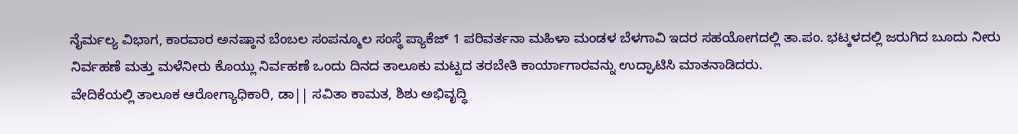ನೈರ್ಮಲ್ಯ ವಿಭಾಗ, ಕಾರವಾರ ಅನಷ್ಠಾನ ಬೆಂಬಲ ಸಂಪನ್ಮೂಲ ಸಂಸ್ಥೆ ಪ್ಯಾಕೆಜ್ 1 ಪರಿವರ್ತನಾ ಮಹಿಳಾ ಮಂಡಳ ಬೆಳಗಾವಿ ಇದರ ಸಹಯೋಗದಲ್ಲಿ ತಾ.ಪಂ. ಭಟ್ಕಳದಲ್ಲಿ ಜರುಗಿದ ಬೂದು ನೀರು ನಿರ್ವಹಣೆ ಮತ್ತು ಮಳೆನೀರು ಕೊಯ್ಲು ನಿರ್ವಹಣೆ ಒಂದು ದಿನದ ತಾಲೂಕು ಮಟ್ಟದ ತರಬೇತಿ ಕಾರ್ಯಾಗಾರವನ್ನು ಉದ್ಘಾಟಿಸಿ ಮಾತನಾಡಿದರು.
ವೇದಿಕೆಯಲ್ಲಿ ತಾಲೂಕ ಆರೋಗ್ಯಾಧಿಕಾರಿ, ಡಾ|| ಸವಿತಾ ಕಾಮತ, ಶಿಶು ಅಭಿವೃದ್ಧಿ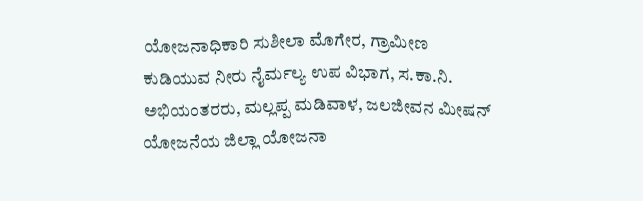ಯೋಜನಾಧಿಕಾರಿ ಸುಶೀಲಾ ಮೊಗೇರ, ಗ್ರಾಮೀಣ ಕುಡಿಯುವ ನೀರು ನೈರ್ಮಲ್ಯ ಉಪ ವಿಭಾಗ, ಸ.ಕಾ.ನಿ. ಅಭಿಯಂತರರು, ಮಲ್ಲಪ್ಪ ಮಡಿವಾಳ, ಜಲಜೀವನ ಮೀಷನ್ ಯೋಜನೆಯ ಜಿಲ್ಲಾ ಯೋಜನಾ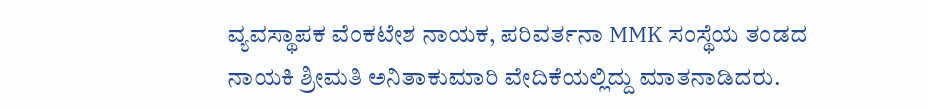ವ್ಯವಸ್ಥಾಪಕ ವೆಂಕಟೇಶ ನಾಯಕ, ಪರಿವರ್ತನಾ MMK ಸಂಸ್ಥೆಯ ತಂಡದ ನಾಯಕಿ ಶ್ರೀಮತಿ ಅನಿತಾಕುಮಾರಿ ವೇದಿಕೆಯಲ್ಲಿದ್ದು ಮಾತನಾಡಿದರು.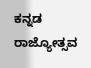ಕನ್ನಡ ರಾಜ್ಯೋತ್ಸವ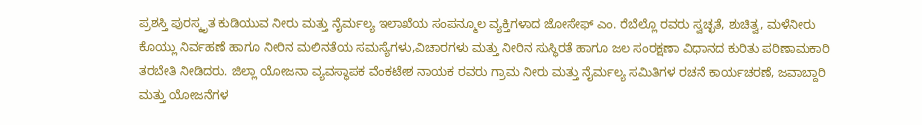ಪ್ರಶಸ್ತಿ ಪುರಸ್ಕೃತ ಕುಡಿಯುವ ನೀರು ಮತ್ತು ನೈರ್ಮಲ್ಯ ಇಲಾಖೆಯ ಸಂಪನ್ಮೂಲ ವ್ಯಕ್ತಿಗಳಾದ ಜೋಸೇಫ್ ಎಂ. ರೆಬೆಲ್ಲೊ ರವರು ಸ್ವಚ್ಛತೆ, ಶುಚಿತ್ವ, ಮಳೆನೀರು ಕೊಯ್ಲು ನಿರ್ವಹಣೆ ಹಾಗೂ ನೀರಿನ ಮಲಿನತೆಯ ಸಮಸ್ಯೆಗಳು,ವಿಚಾರಗಳು ಮತ್ತು ನೀರಿನ ಸುಸ್ಥಿರತೆ ಹಾಗೂ ಜಲ ಸಂರಕ್ಷಣಾ ವಿಧಾನದ ಕುರಿತು ಪರಿಣಾಮಕಾರಿ ತರಬೇತಿ ನೀಡಿದರು. ಜಿಲ್ಲಾ ಯೋಜನಾ ವ್ಯವಸ್ಥಾಪಕ ವೆಂಕಟೇಶ ನಾಯಕ ರವರು ಗ್ರಾಮ ನೀರು ಮತ್ತು ನೈರ್ಮಲ್ಯ ಸಮಿತಿಗಳ ರಚನೆ ಕಾರ್ಯಚರಣೆ, ಜವಾಬ್ದಾರಿ ಮತ್ತು ಯೋಜನೆಗಳ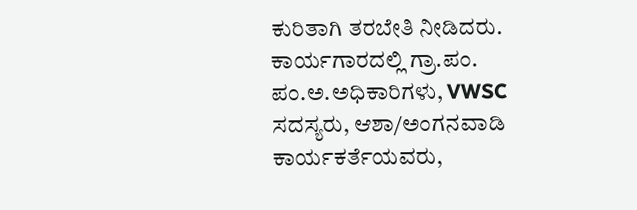ಕುರಿತಾಗಿ ತರಬೇತಿ ನೀಡಿದರು.
ಕಾರ್ಯಗಾರದಲ್ಲಿ ಗ್ರಾ.ಪಂ. ಪಂ.ಅ.ಅಧಿಕಾರಿಗಳು, VWSC ಸದಸ್ಯರು, ಆಶಾ/ಅಂಗನವಾಡಿ
ಕಾರ್ಯಕರ್ತೆಯವರು,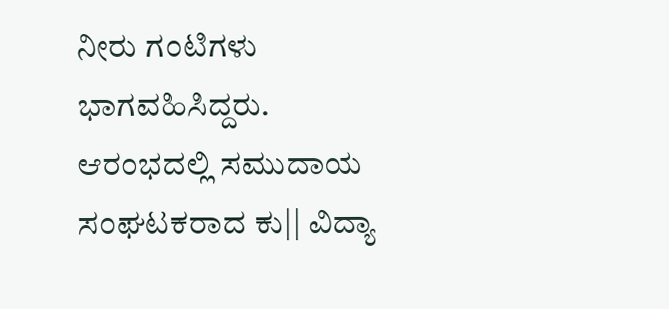ನೀರು ಗಂಟಿಗಳು ಭಾಗವಹಿಸಿದ್ದರು.
ಆರಂಭದಲ್ಲಿ ಸಮುದಾಯ ಸಂಘಟಕರಾದ ಕು|| ವಿದ್ಯಾ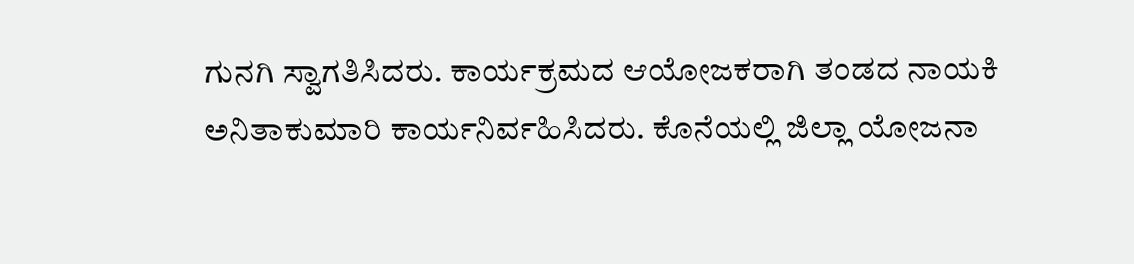ಗುನಗಿ ಸ್ವಾಗತಿಸಿದರು. ಕಾರ್ಯಕ್ರಮದ ಆಯೋಜಕರಾಗಿ ತಂಡದ ನಾಯಕಿ ಅನಿತಾಕುಮಾರಿ ಕಾರ್ಯನಿರ್ವಹಿಸಿದರು. ಕೊನೆಯಲ್ಲಿ ಜಿಲ್ಲಾ ಯೋಜನಾ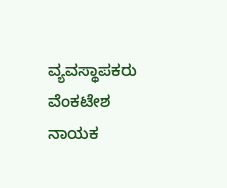ವ್ಯವಸ್ಥಾಪಕರು ವೆಂಕಟೇಶ ನಾಯಕ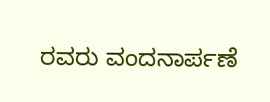ರವರು ವಂದನಾರ್ಪಣೆ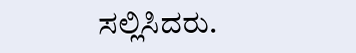ಸಲ್ಲಿಸಿದರು.